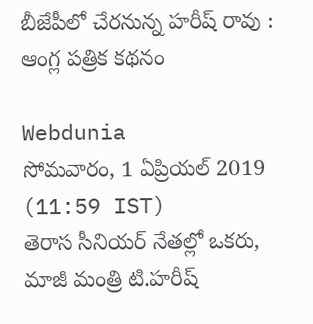బీజేపీలో చేరనున్న హరీష్ రావు : ఆంగ్ల పత్రిక కథనం

Webdunia
సోమవారం, 1 ఏప్రియల్ 2019 (11:59 IST)
తెరాస సీనియర్ నేతల్లో ఒకరు, మాజీ మంత్రి టి.హరీష్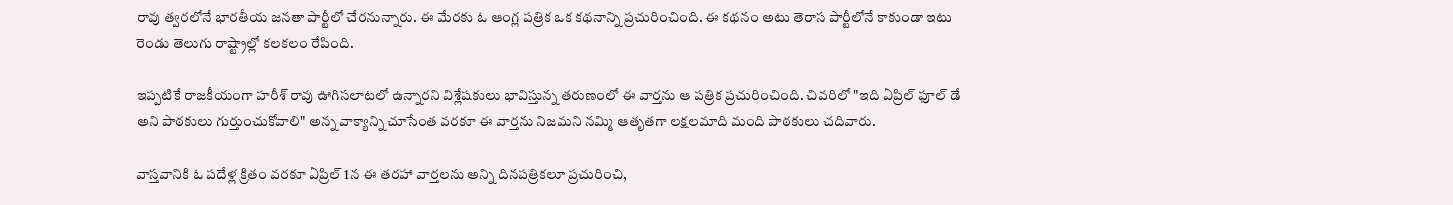రావు త్వరలోనే భారతీయ జనతా పార్టీలో చేరనున్నారు. ఈ మేరకు ఓ ఆంగ్ల పత్రిక ఒక కథనాన్ని ప్రచురించింది. ఈ కథనం అటు తెరాస పార్టీలోనే కాకుండా ఇటు రెండు తెలుగు రాష్ట్రాల్లో కలకలం రేపింది.

ఇప్పటికే రాజకీయంగా హరీశ్ రావు ఊగిసలాటలో ఉన్నారని విశ్లేషకులు భావిస్తున్న తరుణంలో ఈ వార్తను ఆ పత్రిక ప్రచురించింది. చివరిలో "ఇది ఏప్రిల్ ఫూల్ డే అని పాఠ‌కులు గుర్తుంచుకోవాలి" అన్న వాక్యాన్ని చూసేంత వరకూ ఈ వార్తను నిజమని నమ్మి ఆతృతగా లక్షలమాది మంది పాఠకులు చదివారు.

వాస్తవానికి ఓ పదేళ్ల క్రితం వరకూ ఏప్రిల్ 1న ఈ తరహా వార్తలను అన్ని దినపత్రికలూ ప్రచురించి,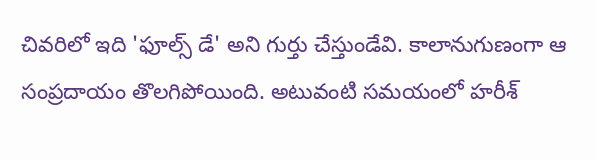చివరిలో ఇది 'ఫూల్స్ డే' అని గుర్తు చేస్తుండేవి. కాలానుగుణంగా ఆ సంప్రదాయం తొలగిపోయింది. అటువంటి సమయంలో హరీశ్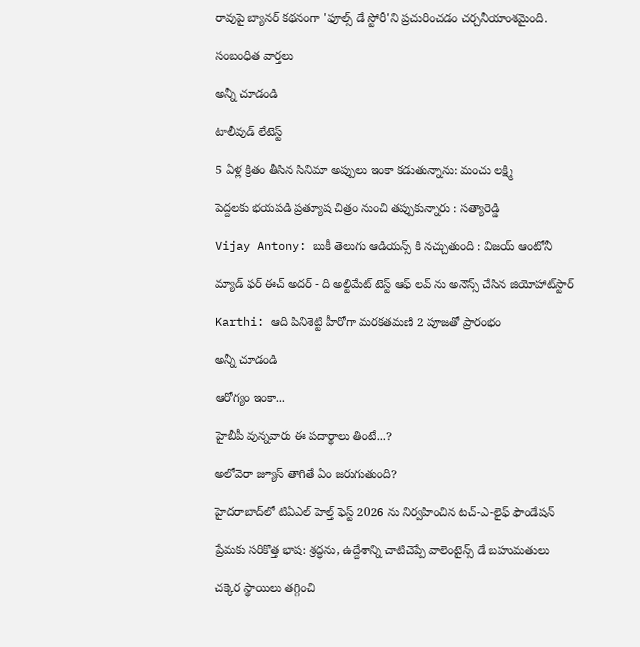రావుపై బ్యానర్ కథనంగా 'ఫూల్స్ డే స్టోరీ'ని ప్రచురించడం చర్చనీయాంశమైంది.

సంబంధిత వార్తలు

అన్నీ చూడండి

టాలీవుడ్ లేటెస్ట్

5 ఏళ్ల క్రితం తీసిన సినిమా అప్పులు ఇంకా కడుతున్నాను: మంచు లక్ష్మి

పెద్దలకు భయపడి ప్రత్యూష చిత్రం నుంచి తప్పుకున్నారు : సత్యారెడ్డి

Vijay Antony: బుకీ తెలుగు ఆడియన్స్ కి నచ్చుతుంది : విజయ్ ఆంటోనీ

మ్యాడ్ ఫర్ ఈచ్ అదర్ - ది అల్టిమేట్ టెస్ట్ ఆఫ్ లవ్‌ ను అనౌన్స్ చేసిన జియోహాట్‌స్టార్

Karthi: ఆది పినిశెట్టి హీరోగా మరకతమణి 2 పూజతో ప్రారంభం

అన్నీ చూడండి

ఆరోగ్యం ఇంకా...

హైబీపీ వున్నవారు ఈ పదార్థాలు తింటే...?

అలోవెరా జ్యూస్ తాగితే ఏం జరుగుతుంది?

హైదరాబాద్‌లో టిఏఎల్ హెల్త్ ఫెస్ట్ 2026 ను నిర్వహించిన టచ్-ఎ-లైఫ్ ఫౌండేషన్

ప్రేమకు సరికొత్త భాష: శ్రద్ధను, ఉద్దేశాన్ని చాటిచెప్పే వాలెంటైన్స్ డే బహుమతులు

చక్కెర స్థాయిలు తగ్గించి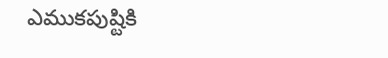ఎముకపుష్టికి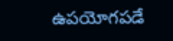ఉపయోగపడే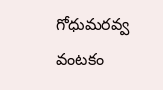గోధుమరవ్వ వంటకం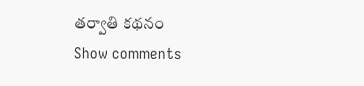తర్వాతి కథనం
Show comments